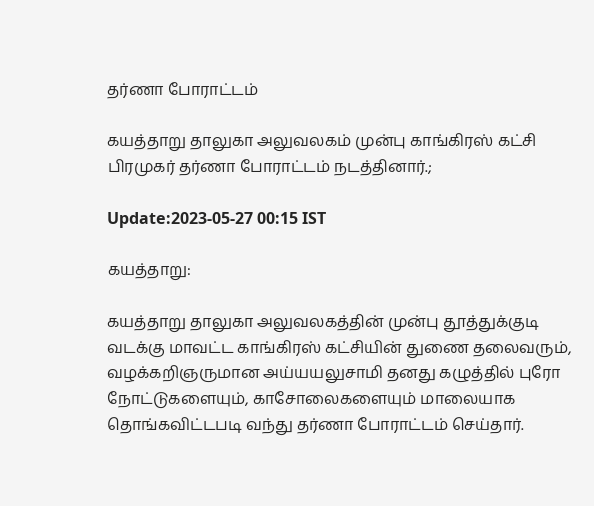தர்ணா போராட்டம்

கயத்தாறு தாலுகா அலுவலகம் முன்பு காங்கிரஸ் கட்சி பிரமுகர் தர்ணா போராட்டம் நடத்தினார்.;

Update:2023-05-27 00:15 IST

கயத்தாறு:

கயத்தாறு தாலுகா அலுவலகத்தின் முன்பு தூத்துக்குடி வடக்கு மாவட்ட காங்கிரஸ் கட்சியின் துணை தலைவரும், வழக்கறிஞருமான அய்யயலுசாமி தனது கழுத்தில் புரோ நோட்டுகளையும், காசோலைகளையும் மாலையாக தொங்கவிட்டபடி வந்து தர்ணா போராட்டம் செய்தார்.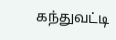கந்துவட்டி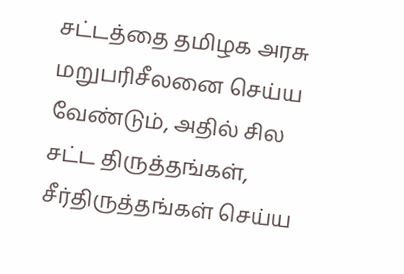சட்டத்தை தமிழக அரசு மறுபரிசீலனை செய்ய வேண்டும், அதில் சில சட்ட திருத்தங்கள், சீர்திருத்தங்கள் செய்ய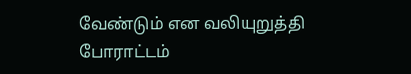வேண்டும் என வலியுறுத்தி போராட்டம்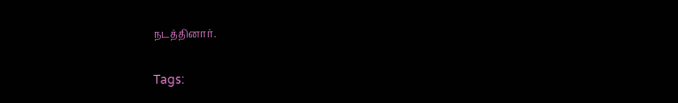நடத்தினார்.

Tags: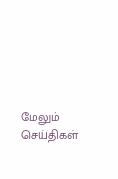மேலும் செய்திகள்